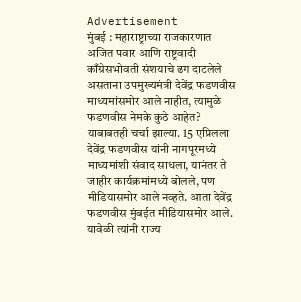Advertisement
मुंबई : महाराष्ट्राच्या राजकारणात अजित पवार आणि राष्ट्रवादी काँग्रेसभोवती संशयाचे ढग दाटलेले असताना उपमुख्यमंत्री देवेंद्र फडणवीस माध्यमांसमोर आले नाहीत, त्यामुळे फडणवीस नेमके कुठे आहेत? याबाबतही चर्चा झाल्या. 15 एप्रिलला देवेंद्र फडणवीस यांनी नागपूरमध्ये माध्यमांशी संवाद साधला, यानंतर ते जाहीर कार्यक्रमांमध्ये बोलले, पण मीडियासमोर आले नव्हते. आता देवेंद्र फडणवीस मुंबईत मीडियासमोर आले. यावेळी त्यांनी राज्य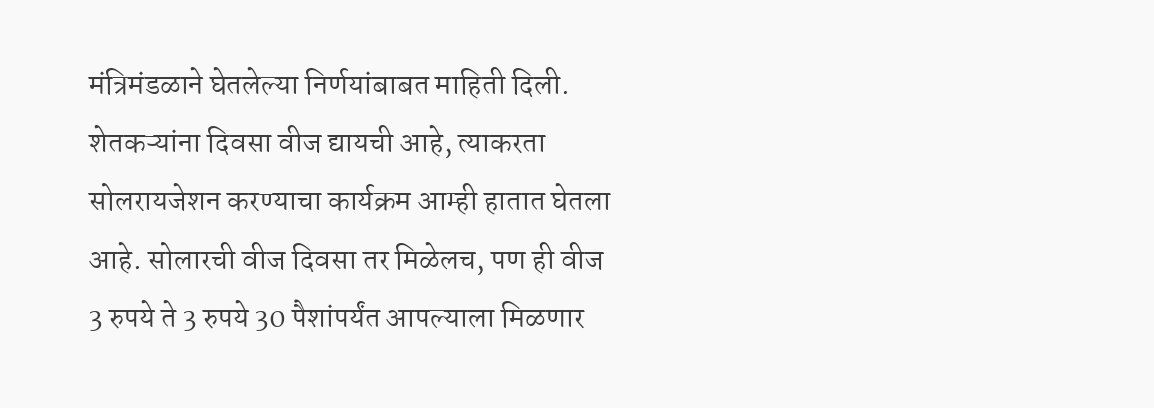मंत्रिमंडळाने घेतलेल्या निर्णयांबाबत माहिती दिली.
शेतकऱ्यांना दिवसा वीज द्यायची आहे, त्याकरता सोलरायजेशन करण्याचा कार्यक्रम आम्ही हातात घेतला आहे. सोलारची वीज दिवसा तर मिळेलच, पण ही वीज 3 रुपये ते 3 रुपये 30 पैशांपर्यंत आपल्याला मिळणार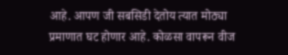आहे. आपण जी सबसिडी देतोय त्यात मोठ्या प्रमाणात घट होणार आहे. कोळसा वापरून वीज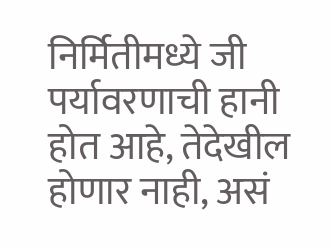निर्मितीमध्ये जी पर्यावरणाची हानी होत आहे, तेदेखील होणार नाही, असं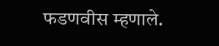फडणवीस म्हणाले.